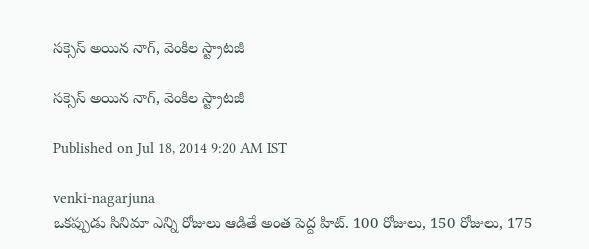సక్సెస్ అయిన నాగ్, వెంకిల స్ట్రాటజీ

సక్సెస్ అయిన నాగ్, వెంకిల స్ట్రాటజీ

Published on Jul 18, 2014 9:20 AM IST

venki-nagarjuna
ఒకప్పుడు సినిమా ఎన్ని రోజులు ఆడితే అంత పెద్ద హిట్. 100 రోజులు, 150 రోజులు, 175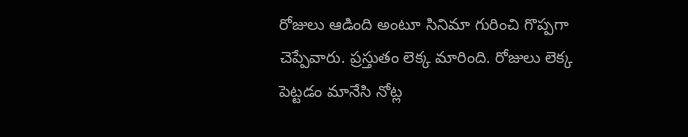రోజులు ఆడింది అంటూ సినిమా గురించి గొప్పగా చెప్పేవారు. ప్రస్తుతం లెక్క మారింది. రోజులు లెక్క పెట్టడం మానేసి నోట్ల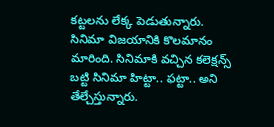కట్టలను లేక్క పెడుతున్నారు. సినిమా విజయానికి కొలమానం మారింది. సినిమాకి వచ్చిన కలెక్షన్స్ బట్టి సినిమా హిట్టా.. ఫట్టా.. అని తేల్చేస్తున్నారు.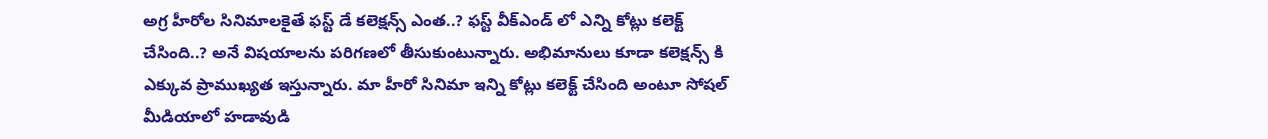అగ్ర హీరోల సినిమాలకైతే ఫస్ట్ డే కలెక్షన్స్ ఎంత..? ఫస్ట్ వీక్ఎండ్ లో ఎన్ని కోట్లు కలెక్ట్ చేసింది..? అనే విషయాలను పరిగణలో తీసుకుంటున్నారు. అభిమానులు కూడా కలెక్షన్స్ కి ఎక్కువ ప్రాముఖ్యత ఇస్తున్నారు. మా హీరో సినిమా ఇన్ని కోట్లు కలెక్ట్ చేసింది అంటూ సోషల్ మీడియాలో హడావుడి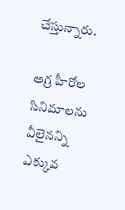చేస్తున్నారు.

అగ్ర హీరోల సినిమాలను వీలైనన్ని ఎక్కువ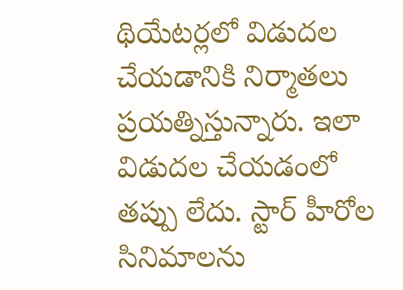థియేటర్లలో విడుదల చేయడానికి నిర్మాతలు ప్రయత్నిస్తున్నారు. ఇలా విడుదల చేయడంలో తప్పు లేదు. స్టార్ హీరోల సినిమాలను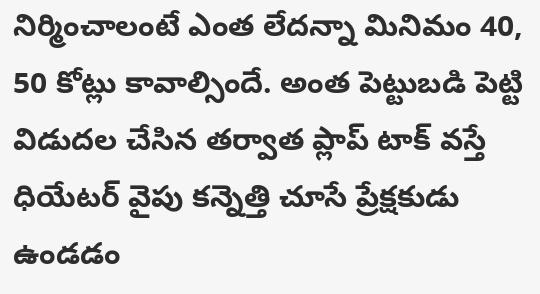నిర్మించాలంటే ఎంత లేదన్నా మినిమం 40, 50 కోట్లు కావాల్సిందే. అంత పెట్టుబడి పెట్టి విడుదల చేసిన తర్వాత ప్లాప్ టాక్ వస్తే ధియేటర్ వైపు కన్నెత్తి చూసే ప్రేక్షకుడు ఉండడం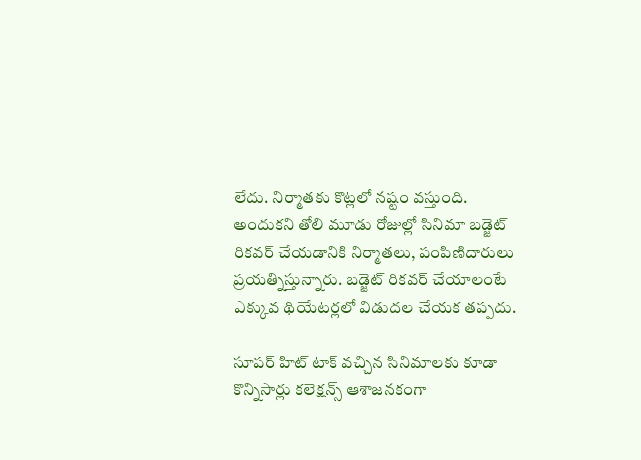లేదు. నిర్మాతకు కొట్లలో నష్టం వస్తుంది. అందుకని తోలి మూడు రోజుల్లో సినిమా బడ్జెట్ రికవర్ చేయడానికి నిర్మాతలు, పంపిణిదారులు ప్రయత్నిస్తున్నారు. బడ్జెట్ రికవర్ చేయాలంటే ఎక్కువ థియేటర్లలో విడుదల చేయక తప్పదు.

సూపర్ హిట్ టాక్ వచ్చిన సినిమాలకు కూడా కొన్నిసార్లు కలెక్షన్స్ ఆశాజనకంగా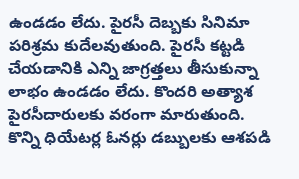ఉండడం లేదు. పైరసీ దెబ్బకు సినిమా పరిశ్రమ కుదేలవుతుంది. పైరసీ కట్టడి చేయడానికి ఎన్ని జాగ్రత్తలు తీసుకున్నా లాభం ఉండడం లేదు. కొందరి అత్యాశ పైరసీదారులకు వరంగా మారుతుంది. కొన్ని ధియేటర్ల ఓనర్లు డబ్బులకు ఆశపడి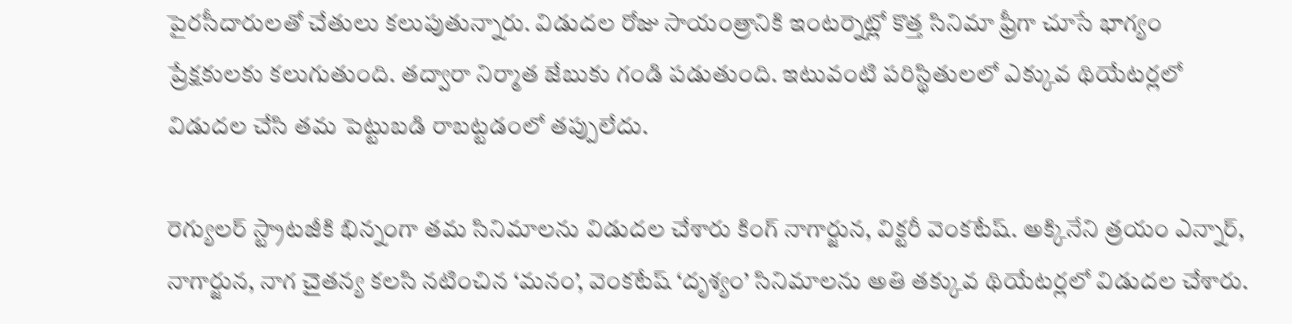పైరసీదారులతో చేతులు కలుపుతున్నారు. విడుదల రోజు సాయంత్రానికి ఇంటర్నెట్లో కొత్త సినిమా ఫ్రీగా చూసే భాగ్యం ప్రేక్షకులకు కలుగుతుంది. తద్వారా నిర్మాత జేబుకు గండి పడుతుంది. ఇటువంటి పరిస్థితులలో ఎక్కువ థియేటర్లలో విడుదల చేసి తమ పెట్టుబడి రాబట్టడంలో తప్పులేదు.

రెగ్యులర్ స్ట్రాటజీకి భిన్నంగా తమ సినిమాలను విడుదల చేశారు కింగ్ నాగార్జున, విక్టరీ వెంకటేష్. అక్కినేని త్రయం ఎన్నార్, నాగార్జున, నాగ చైతన్య కలసి నటించిన ‘మనం’, వెంకటేష్ ‘దృశ్యం’ సినిమాలను అతి తక్కువ థియేటర్లలో విడుదల చేశారు.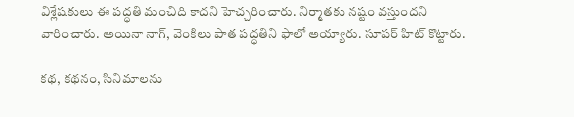విశ్లేషకులు ఈ పద్ధతి మంచిది కాదని హెచ్చరించారు. నిర్మాతకు నష్టం వస్తుందని వారించారు. అయినా నాగ్, వెంకిలు పాత పద్ధతిని ఫాలో అయ్యారు. సూపర్ హిట్ కొట్టారు.

కథ, కథనం, సినిమాలను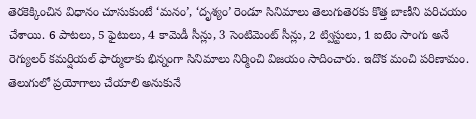తెరకెక్కించిన విధానం చూసుకుంటే ‘మనం’, ‘దృశ్యం’ రెండూ సినిమాలు తెలుగుతెరకు కొత్త బాణీని పరిచయం చేశాయి. 6 పాటలు, 5 ఫైటులు, 4 కామెడీ సీన్లు, 3 సెంటిమెంట్ సీన్లు, 2 ట్విస్టులు, 1 ఐటెం సాంగు అనే రెగ్యులర్ కమర్షియల్ ఫార్ములాకు భిన్నంగా సినిమాలు నిర్మించి విజయం సాదించారు. ఇదొక మంచి పరిణామం. తెలుగులో ప్రయోగాలు చేయాలి అనుకునే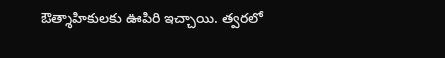ఔత్శాహికులకు ఊపిరి ఇచ్చాయి. త్వరలో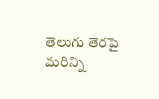తెలుగు తెరపై మరిన్ని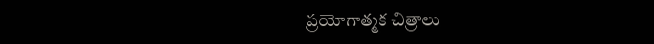ప్రయోగాత్మక చిత్రాలు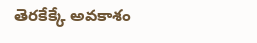తెరకేక్కే అవకాశం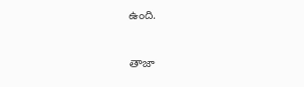ఉంది.

తాజా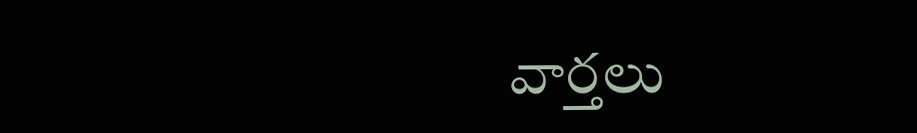వార్తలు